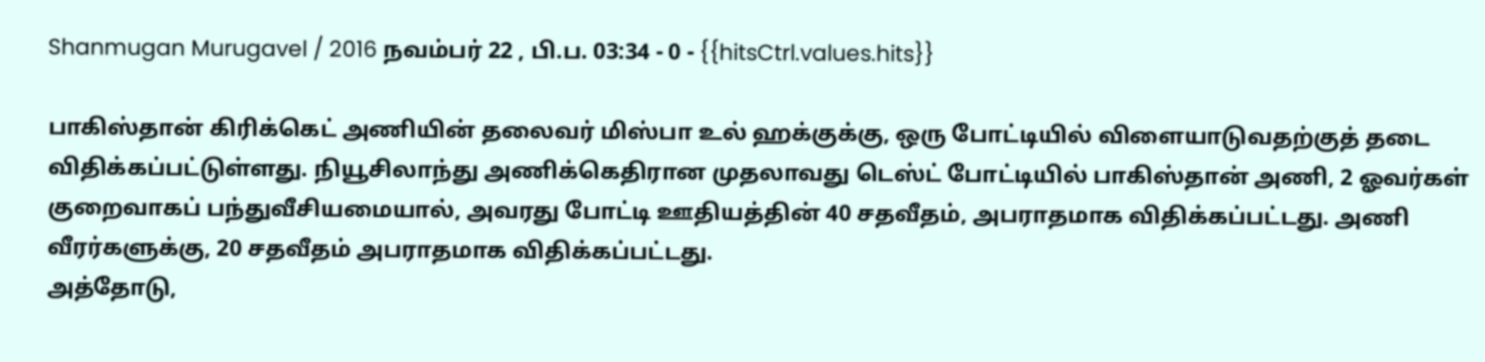Shanmugan Murugavel / 2016 நவம்பர் 22 , பி.ப. 03:34 - 0 - {{hitsCtrl.values.hits}}

பாகிஸ்தான் கிரிக்கெட் அணியின் தலைவர் மிஸ்பா உல் ஹக்குக்கு, ஒரு போட்டியில் விளையாடுவதற்குத் தடை விதிக்கப்பட்டுள்ளது. நியூசிலாந்து அணிக்கெதிரான முதலாவது டெஸ்ட் போட்டியில் பாகிஸ்தான் அணி, 2 ஓவர்கள் குறைவாகப் பந்துவீசியமையால், அவரது போட்டி ஊதியத்தின் 40 சதவீதம், அபராதமாக விதிக்கப்பட்டது. அணி வீரர்களுக்கு, 20 சதவீதம் அபராதமாக விதிக்கப்பட்டது.
அத்தோடு,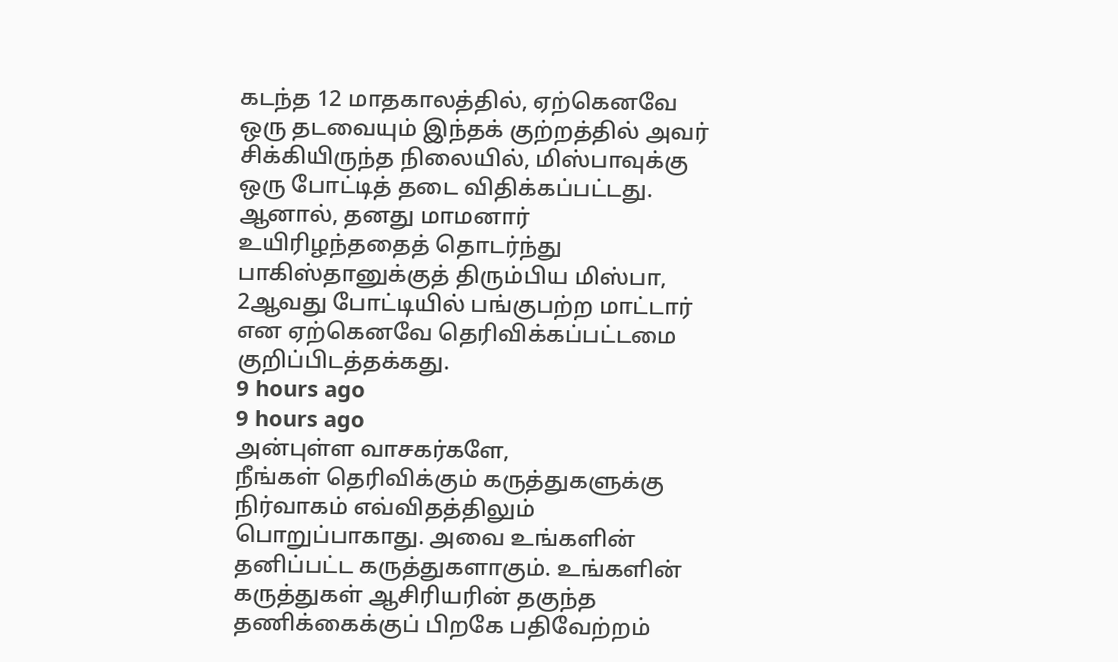கடந்த 12 மாதகாலத்தில், ஏற்கெனவே ஒரு தடவையும் இந்தக் குற்றத்தில் அவர் சிக்கியிருந்த நிலையில், மிஸ்பாவுக்கு ஒரு போட்டித் தடை விதிக்கப்பட்டது.
ஆனால், தனது மாமனார் உயிரிழந்ததைத் தொடர்ந்து பாகிஸ்தானுக்குத் திரும்பிய மிஸ்பா, 2ஆவது போட்டியில் பங்குபற்ற மாட்டார் என ஏற்கெனவே தெரிவிக்கப்பட்டமை குறிப்பிடத்தக்கது.
9 hours ago
9 hours ago
அன்புள்ள வாசகர்களே,
நீங்கள் தெரிவிக்கும் கருத்துகளுக்கு நிர்வாகம் எவ்விதத்திலும் பொறுப்பாகாது. அவை உங்களின் தனிப்பட்ட கருத்துகளாகும். உங்களின் கருத்துகள் ஆசிரியரின் தகுந்த தணிக்கைக்குப் பிறகே பதிவேற்றம்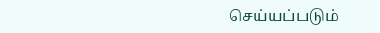செய்யப்படும்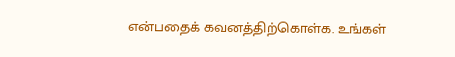என்பதைக் கவனத்திற்கொள்க. உங்கள்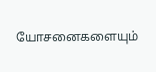யோசனைகளையும்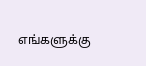எங்களுக்கு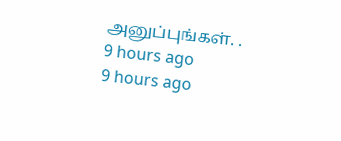அனுப்புங்கள். .
9 hours ago
9 hours ago